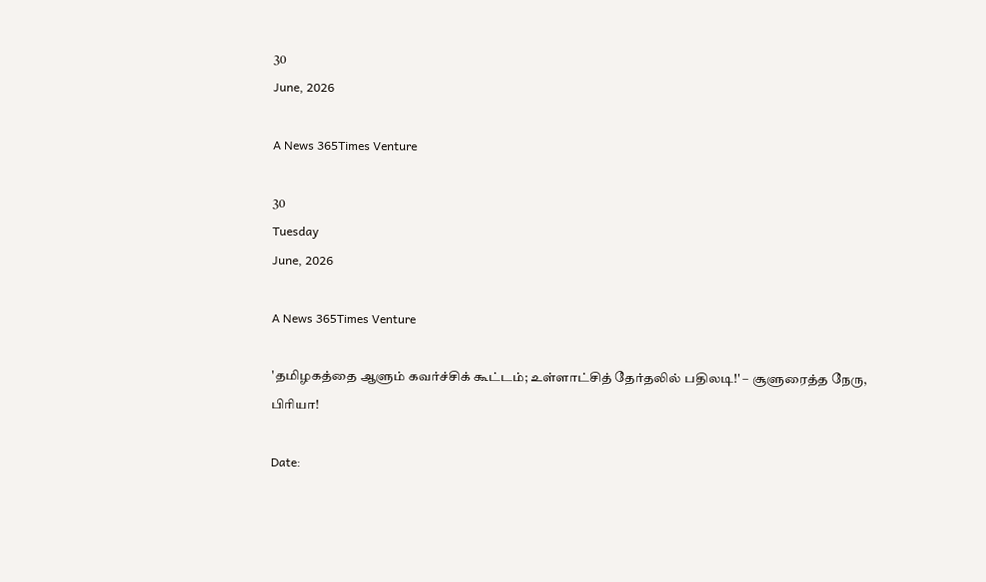30
June, 2026

A News 365Times Venture

30
Tuesday
June, 2026

A News 365Times Venture

'தமிழகத்தை ஆளும் கவர்ச்சிக் கூட்டம்; உள்ளாட்சித் தேர்தலில் பதிலடி!' – சூளுரைத்த நேரு, பிரியா!

Date: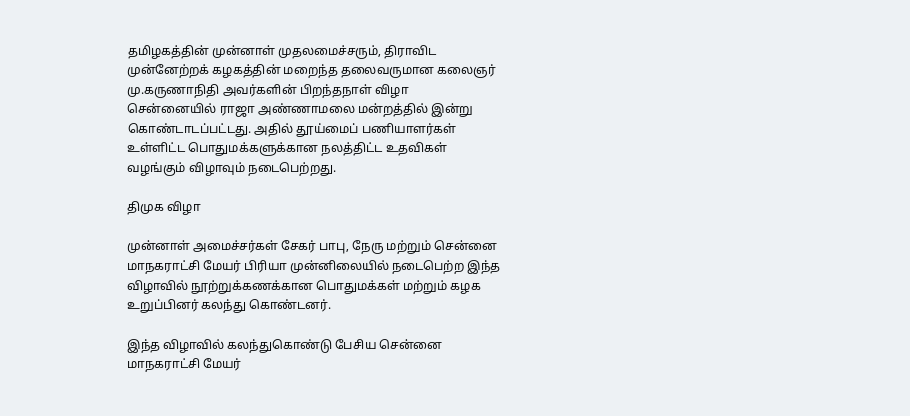தமிழகத்தின் முன்னாள் முதலமைச்சரும், திராவிட முன்னேற்றக் கழகத்தின் மறைந்த தலைவருமான கலைஞர் மு.கருணாநிதி அவர்களின் பிறந்தநாள் விழா சென்னையில் ராஜா அண்ணாமலை மன்றத்தில் இன்று கொண்டாடப்பட்டது. அதில் தூய்மைப் பணியாளர்கள் உள்ளிட்ட பொதுமக்களுக்கான நலத்திட்ட உதவிகள் வழங்கும் விழாவும் நடைபெற்றது.

திமுக விழா

முன்னாள் அமைச்சர்கள் சேகர் பாபு, நேரு மற்றும் சென்னை மாநகராட்சி மேயர் பிரியா முன்னிலையில் நடைபெற்ற இந்த விழாவில் நூற்றுக்கணக்கான பொதுமக்கள் மற்றும் கழக உறுப்பினர் கலந்து கொண்டனர்.

இந்த விழாவில் கலந்துகொண்டு பேசிய சென்னை மாநகராட்சி மேயர்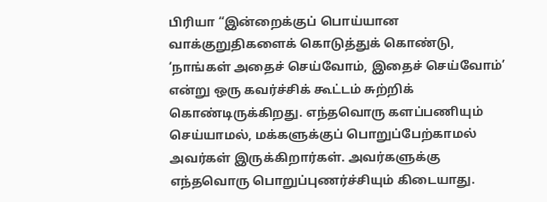பிரியா “இன்றைக்குப் பொய்யான வாக்குறுதிகளைக் கொடுத்துக் கொண்டு, ‘நாங்கள் அதைச் செய்வோம், இதைச் செய்வோம்’ என்று ஒரு கவர்ச்சிக் கூட்டம் சுற்றிக் கொண்டிருக்கிறது. எந்தவொரு களப்பணியும் செய்யாமல், மக்களுக்குப் பொறுப்பேற்காமல் அவர்கள் இருக்கிறார்கள். அவர்களுக்கு எந்தவொரு பொறுப்புணர்ச்சியும் கிடையாது.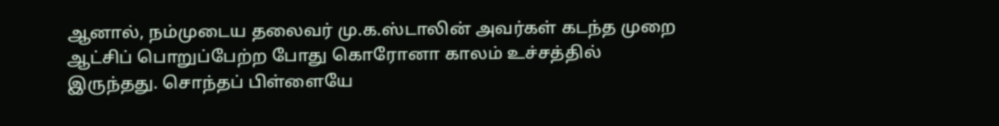ஆனால், நம்முடைய தலைவர் மு.க.ஸ்டாலின் அவர்கள் கடந்த முறை ஆட்சிப் பொறுப்பேற்ற போது கொரோனா காலம் உச்சத்தில் இருந்தது. சொந்தப் பிள்ளையே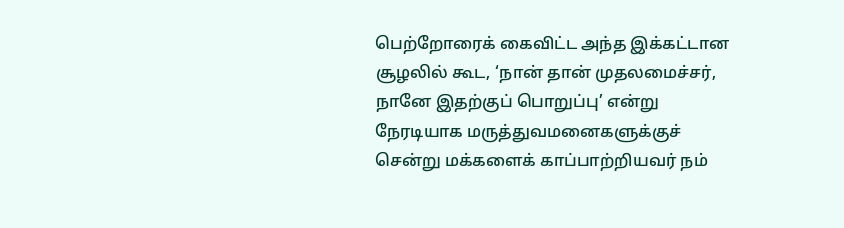பெற்றோரைக் கைவிட்ட அந்த இக்கட்டான சூழலில் கூட, ‘நான் தான் முதலமைச்சர், நானே இதற்குப் பொறுப்பு’ என்று நேரடியாக மருத்துவமனைகளுக்குச் சென்று மக்களைக் காப்பாற்றியவர் நம்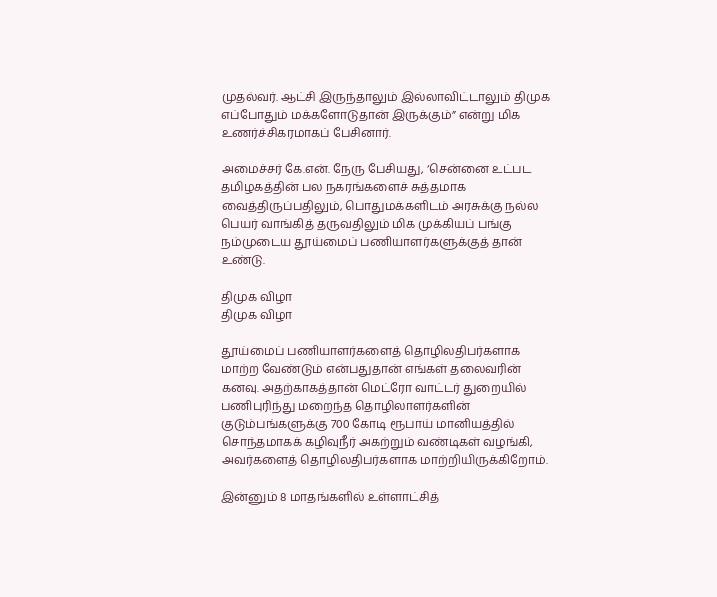முதல்வர். ஆட்சி இருந்தாலும் இல்லாவிட்டாலும் திமுக எப்போதும் மக்களோடுதான் இருக்கும்” என்று மிக உணர்ச்சிகரமாகப் பேசினார்.

அமைச்சர் கே.என். நேரு பேசியது, ‘சென்னை உட்பட தமிழகத்தின் பல நகரங்களைச் சுத்தமாக வைத்திருப்பதிலும், பொதுமக்களிடம் அரசுக்கு நல்ல பெயர் வாங்கித் தருவதிலும் மிக முக்கியப் பங்கு நம்முடைய தூய்மைப் பணியாளர்களுக்குத் தான் உண்டு.

திமுக விழா
திமுக விழா

தூய்மைப் பணியாளர்களைத் தொழிலதிபர்களாக மாற்ற வேண்டும் என்பதுதான் எங்கள் தலைவரின் கனவு. அதற்காகத்தான் மெட்ரோ வாட்டர் துறையில் பணிபுரிந்து மறைந்த தொழிலாளர்களின் குடும்பங்களுக்கு 700 கோடி ரூபாய் மானியத்தில் சொந்தமாகக் கழிவுநீர் அகற்றும் வண்டிகள் வழங்கி, அவர்களைத் தொழிலதிபர்களாக மாற்றியிருக்கிறோம்.

இன்னும் 8 மாதங்களில் உள்ளாட்சித்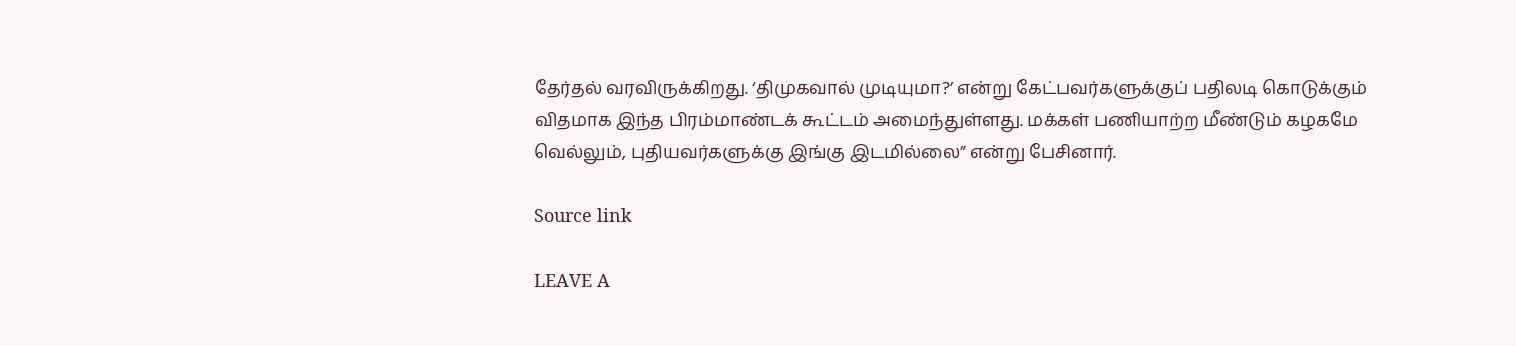தேர்தல் வரவிருக்கிறது. ‘திமுகவால் முடியுமா?’ என்று கேட்பவர்களுக்குப் பதிலடி கொடுக்கும் விதமாக இந்த பிரம்மாண்டக் கூட்டம் அமைந்துள்ளது. மக்கள் பணியாற்ற மீண்டும் கழகமே வெல்லும், புதியவர்களுக்கு இங்கு இடமில்லை” என்று பேசினார்.

Source link

LEAVE A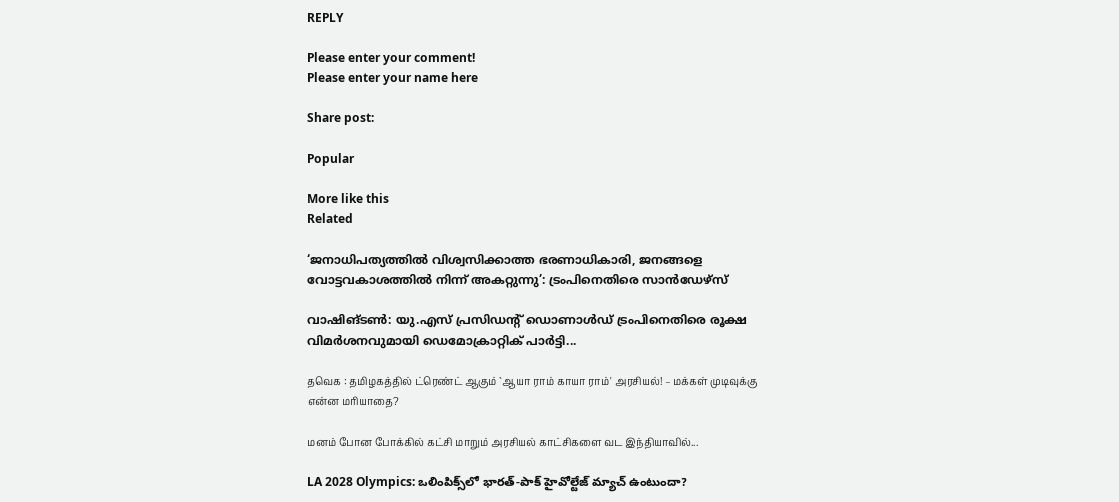REPLY

Please enter your comment!
Please enter your name here

Share post:

Popular

More like this
Related

‘ജനാധിപത്യത്തില്‍ വിശ്വസിക്കാത്ത ഭരണാധികാരി, ജനങ്ങളെ വോട്ടവകാശത്തില്‍ നിന്ന് അകറ്റുന്നു’: ട്രംപിനെതിരെ സാന്‍ഡേഴ്‌സ്

വാഷിങ്ടണ്‍: യു.എസ് പ്രസിഡന്റ് ഡൊണാള്‍ഡ് ട്രംപിനെതിരെ രൂക്ഷ വിമര്‍ശനവുമായി ഡെമോക്രാറ്റിക് പാര്‍ട്ടി...

தவெக : தமிழகத்தில் ட்ரெண்ட் ஆகும் `ஆயா ராம் காயா ராம்' அரசியல்! – மக்கள் முடிவுக்கு என்ன மரியாதை?

மனம் போன போக்கில் கட்சி மாறும் அரசியல் காட்சிகளை வட இந்தியாவில்...

LA 2028 Olympics: ఒలింపిక్స్‌లో భారత్-పాక్ హైవోల్టేజ్ మ్యాచ్ ఉంటుందా?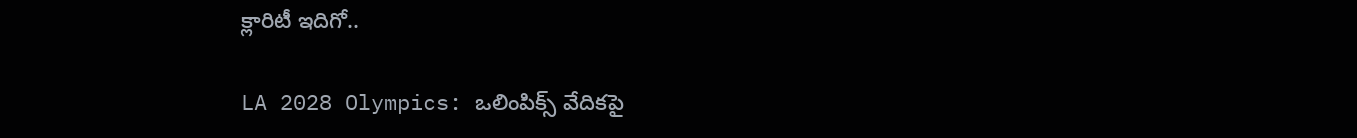క్లారిటీ ఇదిగో..

LA 2028 Olympics: ఒలింపిక్స్ వేదికపై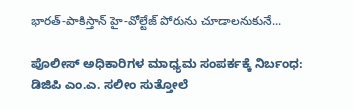భారత్-పాకిస్తాన్ హై-వోల్టేజ్ పోరును చూడాలనుకునే...

ಪೊಲೀಸ್ ಅಧಿಕಾರಿಗಳ ಮಾಧ್ಯಮ ಸಂಪರ್ಕಕ್ಕೆ ನಿರ್ಬಂಧ: ಡಿಜಿಪಿ ಎಂ.ಎ. ಸಲೀಂ ಸುತ್ತೋಲೆ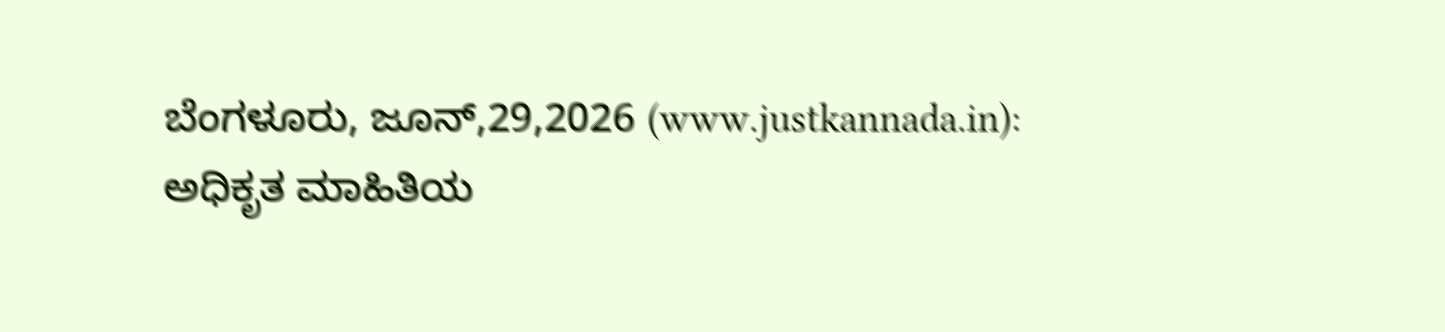ಬೆಂಗಳೂರು, ಜೂನ್,29,2026 (www.justkannada.in): ಅಧಿಕೃತ ಮಾಹಿತಿಯ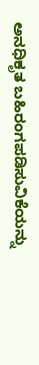ಅನಧಿಕೃತ ಬಹಿರಂಗಪಡಿಸುವಿಕೆಯನ್ನು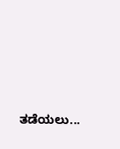ತಡೆಯಲು...